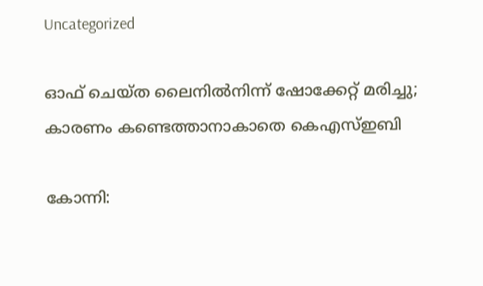Uncategorized

ഓഫ് ചെയ്‌ത ലൈനിൽനിന്ന് ഷോക്കേറ്റ് മരിച്ചു; കാരണം കണ്ടെത്താനാകാതെ കെഎസ്ഇബി

കോന്നി: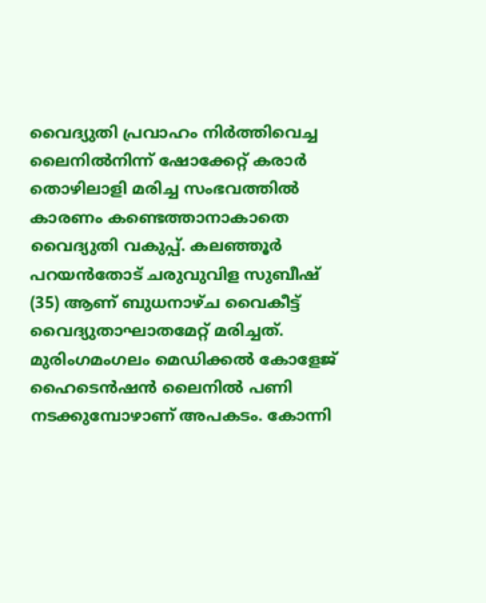വൈദ്യുതി പ്രവാഹം നിർത്തിവെച്ച ലൈനിൽനിന്ന് ഷോക്കേറ്റ് കരാർ തൊഴിലാളി മരിച്ച സംഭവത്തിൽ കാരണം കണ്ടെത്താനാകാതെ വൈദ്യുതി വകുപ്പ്. കലഞ്ഞൂർ പറയൻതോട് ചരുവുവിള സുബീഷ് (35) ആണ് ബുധനാഴ്‌ച വൈകീട്ട് വൈദ്യുതാഘാതമേറ്റ് മരിച്ചത്. മുരിംഗമംഗലം മെഡിക്കൽ കോളേജ് ഹൈടെൻഷൻ ലൈനിൽ പണി നടക്കുമ്പോഴാണ് അപകടം. കോന്നി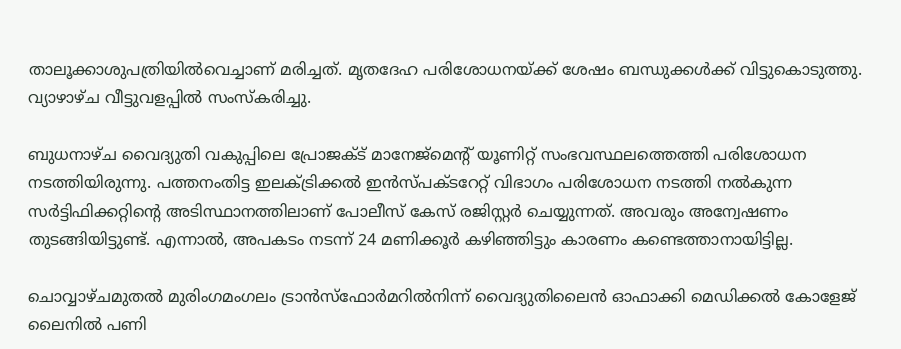താലൂക്കാശുപത്രിയിൽവെച്ചാണ് മരിച്ചത്. മൃതദേഹ പരിശോധനയ്ക്ക് ശേഷം ബന്ധുക്കൾക്ക് വിട്ടുകൊടുത്തു. വ്യാഴാഴ്ച വീട്ടുവളപ്പിൽ സംസ്കരിച്ചു.

ബുധനാഴ്ച‌ വൈദ്യുതി വകുപ്പിലെ പ്രോജക്ട് മാനേജ്മെന്റ് യൂണിറ്റ് സംഭവസ്ഥലത്തെത്തി പരിശോധന നടത്തിയിരുന്നു. പത്തനംതിട്ട ഇലക്ട്രിക്കൽ ഇൻസ്പക്ട‌റേറ്റ് വിഭാഗം പരിശോധന നടത്തി നൽകുന്ന സർട്ടിഫിക്കറ്റിൻ്റെ അടിസ്ഥാനത്തിലാണ് പോലീസ് കേസ് രജിസ്റ്റർ ചെയ്യുന്നത്. അവരും അന്വേഷണം തുടങ്ങിയിട്ടുണ്ട്. എന്നാൽ, അപകടം നടന്ന് 24 മണിക്കൂർ കഴിഞ്ഞിട്ടും കാരണം കണ്ടെത്താനായിട്ടില്ല.

ചൊവ്വാഴ്ചമുതൽ മുരിംഗമംഗലം ട്രാൻസ്ഫോർമറിൽനിന്ന് വൈദ്യുതിലൈൻ ഓഫാക്കി മെഡിക്കൽ കോളേജ് ലൈനിൽ പണി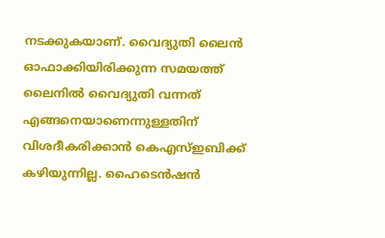നടക്കുകയാണ്. വൈദ്യുതി ലൈൻ ഓഫാക്കിയിരിക്കുന്ന സമയത്ത് ലൈനിൽ വൈദ്യുതി വന്നത് എങ്ങനെയാണെന്നുള്ളതിന് വിശദീകരിക്കാൻ കെഎസ്ഇബിക്ക് കഴിയുന്നില്ല. ഹൈടെൻഷൻ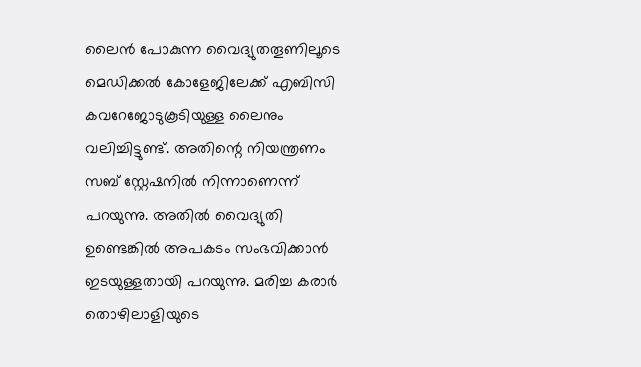ലൈൻ പോകുന്ന വൈദ്യുതതൂണിലൂടെ മെഡിക്കൽ കോളേജിലേക്ക് എബിസി കവറേജോടുകൂടിയുള്ള ലൈനും വലിച്ചിട്ടുണ്ട്. അതിന്റെ നിയന്ത്രണം സബ് സ്റ്റേഷനിൽ നിന്നാണെന്ന് പറയുന്നു. അതിൽ വൈദ്യുതി ഉണ്ടെങ്കിൽ അപകടം സംഭവിക്കാൻ ഇടയുള്ളതായി പറയുന്നു. മരിച്ച കരാർ തൊഴിലാളിയുടെ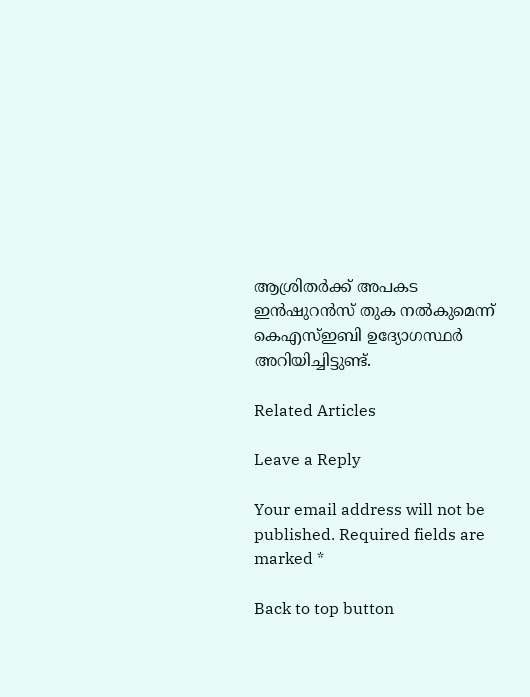ആശ്രിതർക്ക് അപകട ഇൻഷുറൻസ് തുക നൽകുമെന്ന് കെഎസ്ഇബി ഉദ്യോഗസ്ഥർ അറിയിച്ചിട്ടുണ്ട്.

Related Articles

Leave a Reply

Your email address will not be published. Required fields are marked *

Back to top button